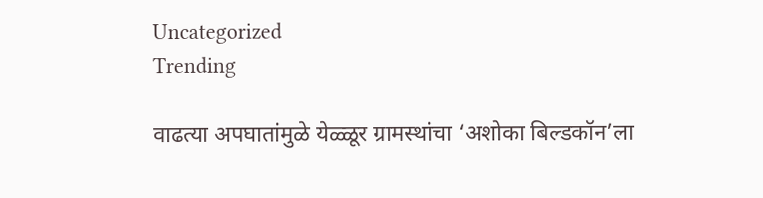Uncategorized
Trending

वाढत्या अपघातांमुळे येळ्ळूर ग्रामस्थांचा ‘अशोका बिल्डकॉन’ला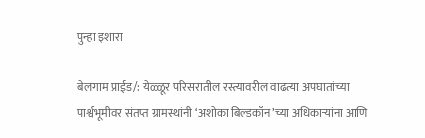पुन्हा इशारा

बेलगाम प्राईड/: येळ्ळूर परिसरातील रस्त्यावरील वाढत्या अपघातांच्या पार्श्वभूमीवर संतप्त ग्रामस्थांनी ‘अशोका बिल्डकॉन’च्या अधिकाऱ्यांना आणि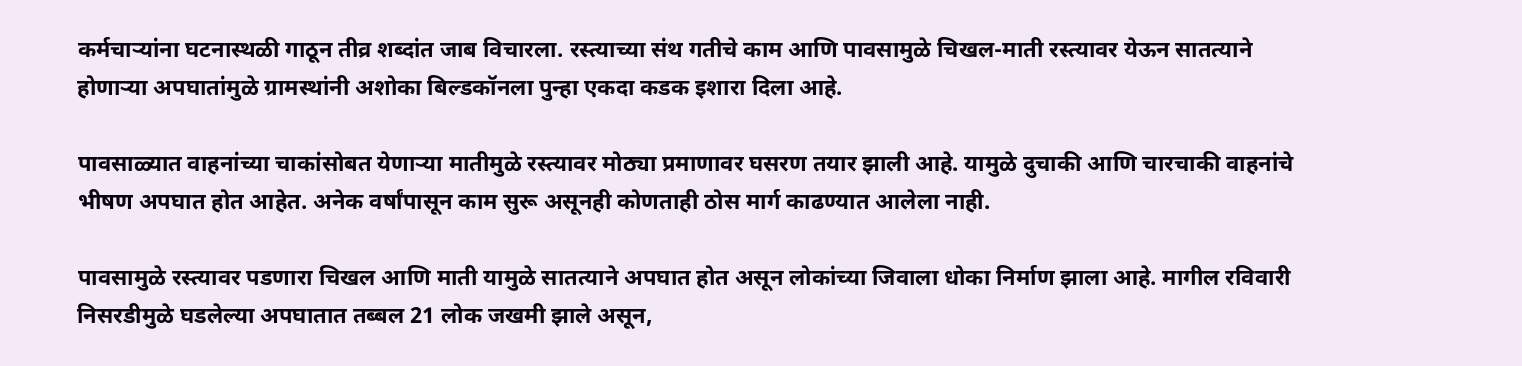कर्मचाऱ्यांना घटनास्थळी गाठून तीव्र शब्दांत जाब विचारला. रस्त्याच्या संथ गतीचे काम आणि पावसामुळे चिखल-माती रस्त्यावर येऊन सातत्याने होणाऱ्या अपघातांमुळे ग्रामस्थांनी अशोका बिल्डकॉनला पुन्हा एकदा कडक इशारा दिला आहे.

पावसाळ्यात वाहनांच्या चाकांसोबत येणाऱ्या मातीमुळे रस्त्यावर मोठ्या प्रमाणावर घसरण तयार झाली आहे. यामुळे दुचाकी आणि चारचाकी वाहनांचे भीषण अपघात होत आहेत. अनेक वर्षांपासून काम सुरू असूनही कोणताही ठोस मार्ग काढण्यात आलेला नाही.

पावसामुळे रस्त्यावर पडणारा चिखल आणि माती यामुळे सातत्याने अपघात होत असून लोकांच्या जिवाला धोका निर्माण झाला आहे. मागील रविवारी निसरडीमुळे घडलेल्या अपघातात तब्बल 21 लोक जखमी झाले असून,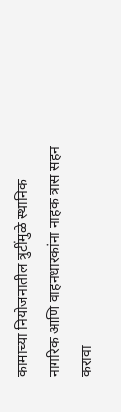कामाच्या नियोजनातील त्रुटींमुळे स्थानिक नागरिक आणि वाहनधारकांना नाहक त्रास सहन करावा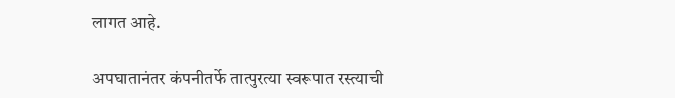लागत आहे.

अपघातानंतर कंपनीतर्फे तात्पुरत्या स्वरूपात रस्त्याची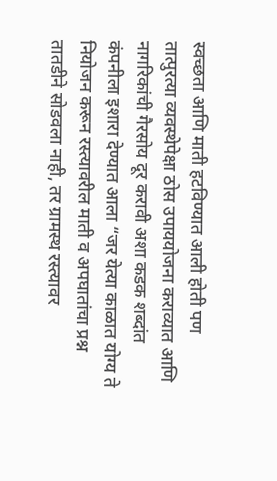स्वच्छता आणि माती हटविण्यात आली होती पण तात्पुरत्या व्यवस्थेपेक्षा ठोस उपाययोजना कराव्यात आणि नागरिकांची गैरसोय दूर करावी अशा कडक शब्दांत कंपनीला इशारा देण्यात आला “जर येत्या काळात योग्य ते नियोजन करून रस्त्यावरील माती व अपघातांचा प्रश्न तातडीने सोडवला नाही, तर ग्रामस्थ रस्त्यावर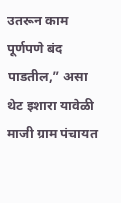उतरून काम पूर्णपणे बंद पाडतील,” असा थेट इशारा यावेळी माजी ग्राम पंचायत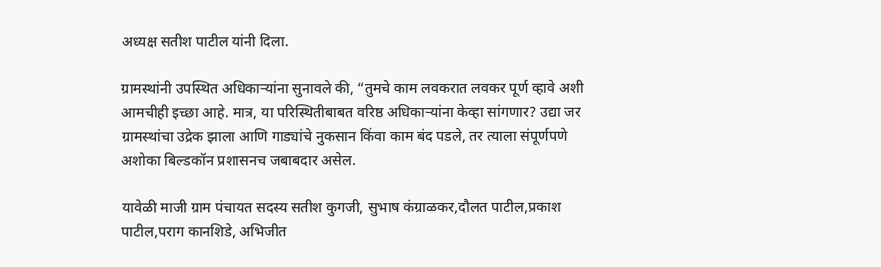अध्यक्ष सतीश पाटील यांनी दिला.

ग्रामस्थांनी उपस्थित अधिकाऱ्यांना सुनावले की, “तुमचे काम लवकरात लवकर पूर्ण व्हावे अशी आमचीही इच्छा आहे. मात्र, या परिस्थितीबाबत वरिष्ठ अधिकाऱ्यांना केव्हा सांगणार? उद्या जर ग्रामस्थांचा उद्रेक झाला आणि गाड्यांचे नुकसान किंवा काम बंद पडले, तर त्याला संपूर्णपणे अशोका बिल्डकॉन प्रशासनच जबाबदार असेल.

यावेळी माजी ग्राम पंचायत सदस्य सतीश कुगजी, सुभाष कंग्राळकर,दौलत पाटील,प्रकाश पाटील,पराग कानशिडे, अभिजीत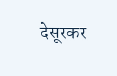देसूरकर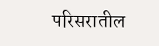परिसरातील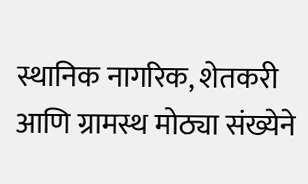स्थानिक नागरिक, शेतकरी आणि ग्रामस्थ मोठ्या संख्येने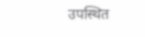उपस्थित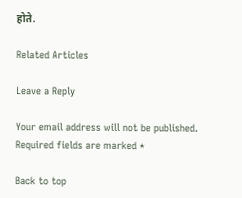होते.

Related Articles

Leave a Reply

Your email address will not be published. Required fields are marked *

Back to top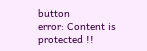button
error: Content is protected !!